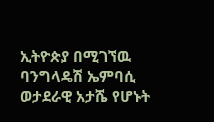ኢትዮጵያ በሚገኘዉ ባንግላዴሽ ኤምባሲ ወታደራዊ አታሼ የሆኑት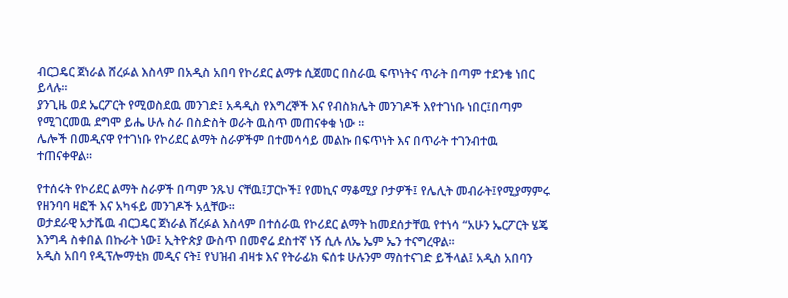ብርጋዴር ጀነራል ሸረፉል እስላም በአዲስ አበባ የኮሪደር ልማቱ ሲጀመር በስራዉ ፍጥነትና ጥራት በጣም ተደንቄ ነበር ይላሉ፡፡
ያንጊዜ ወደ ኤርፖርት የሚወስደዉ መንገድ፤ አዳዲስ የእግረኞች እና የብስክሌት መንገዶች እየተገነቡ ነበር፤በጣም የሚገርመዉ ደግሞ ይሔ ሁሉ ስራ በስድስት ወራት ዉስጥ መጠናቀቁ ነው ፡፡
ሌሎች በመዲናዋ የተገነቡ የኮሪደር ልማት ስራዎችም በተመሳሳይ መልኩ በፍጥነት እና በጥራት ተገንብተዉ ተጠናቀዋል።

የተሰሩት የኮሪደር ልማት ስራዎች በጣም ንጹህ ናቸዉ፤ፓርኮች፤ የመኪና ማቆሚያ ቦታዎች፤ የሌሊት መብራት፤የሚያማምሩ የዘንባባ ዛፎች እና አካፋይ መንገዶች አሏቸው፡፡
ወታደራዊ አታሼዉ ብርጋዴር ጀነራል ሸረፉል እስላም በተሰራዉ የኮሪደር ልማት ከመደሰታቸዉ የተነሳ “አሁን ኤርፖርት ሄጄ እንግዳ ስቀበል በኩራት ነው፤ ኢትዮጵያ ውስጥ በመኖሬ ደስተኛ ነኝ ሲሉ ለኤ ኤም ኤን ተናግረዋል፡፡
አዲስ አበባ የዲፕሎማቲክ መዲና ናት፤ የህዝብ ብዛቱ እና የትራፊክ ፍሰቱ ሁሉንም ማስተናገድ ይችላል፤ አዲስ አበባን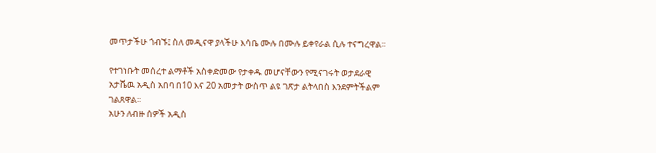መጥታችሁ ጎብኙ፤ ስለ መዲናዋ ያላችሁ እሳቤ ሙሉ በሙሉ ይቀየራል ሲሉ ተናግረዋል፡፡

የተገነቡት መሰረተ ልማቶች አስቀድመው የታቀዱ መሆናቸውን የሚናገሩት ወታደራዊ አታሼዉ አዲስ አበባ በ10 እና 20 አመታት ውስጥ ልዩ ገጽታ ልትላበስ እንደምትችልም ገልጸዋል፡፡
አሁን ለብዙ ሰዎች አዲስ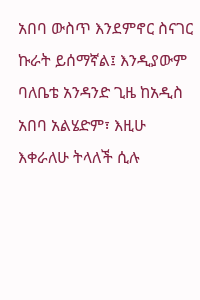አበባ ውስጥ እንደምኖር ስናገር ኩራት ይሰማኛል፤ እንዲያውም ባለቤቴ አንዳንድ ጊዜ ከአዲስ አበባ አልሄድም፣ እዚሁ እቀራለሁ ትላለች ሲሉ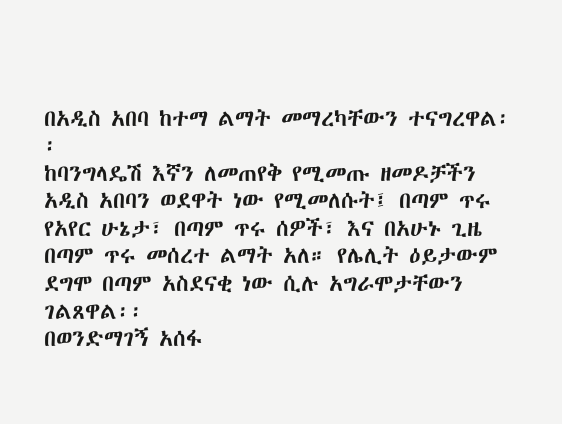በአዲስ አበባ ከተማ ልማት መማረካቸውን ተናግረዋል፡፡
ከባንግላዴሽ እኛን ለመጠየቅ የሚመጡ ዘመዶቻችን አዲስ አበባን ወደዋት ነው የሚመለሱት፤ በጣም ጥሩ የአየር ሁኔታ፣ በጣም ጥሩ ሰዎች፣ እና በአሁኑ ጊዜ በጣም ጥሩ መሰረተ ልማት አለ። የሌሊት ዕይታውም ደግሞ በጣም አስደናቂ ነው ሲሉ አግራሞታቸውን ገልጸዋል፡፡
በወንድማገኝ አሰፋ